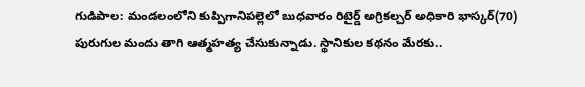గుడిపాల: మండలంలోని కుప్పిగానిపల్లెలో బుధవారం రిటైర్డ్ అగ్రికల్చర్ అధికారి భాస్కర్(70) పురుగుల మందు తాగి ఆత్మహత్య చేసుకున్నాడు. స్థానికుల కథనం మేరకు..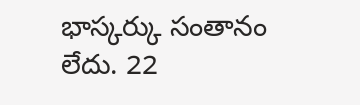భాస్కర్కు సంతానం లేదు. 22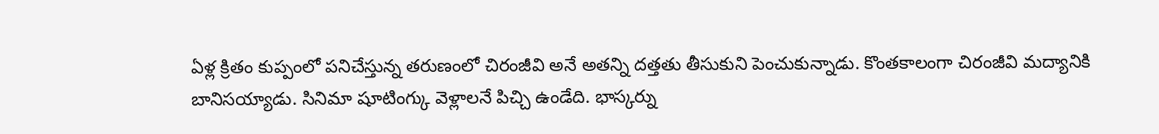ఏళ్ల క్రితం కుప్పంలో పనిచేస్తున్న తరుణంలో చిరంజీవి అనే అతన్ని దత్తతు తీసుకుని పెంచుకున్నాడు. కొంతకాలంగా చిరంజీవి మద్యానికి బానిసయ్యాడు. సినిమా షూటింగ్కు వెళ్లాలనే పిచ్చి ఉండేది. భాస్కర్ను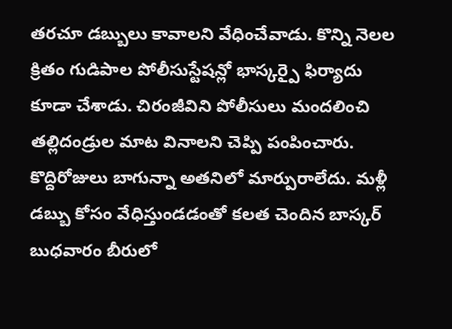తరచూ డబ్బులు కావాలని వేధించేవాడు. కొన్ని నెలల క్రితం గుడిపాల పోలీసుస్టేషన్లో భాస్కర్పై ఫిర్యాదు కూడా చేశాడు. చిరంజీవిని పోలీసులు మందలించి తల్లిదండ్రుల మాట వినాలని చెప్పి పంపించారు. కొద్దిరోజులు బాగున్నా అతనిలో మార్పురాలేదు. మళ్లీ డబ్బు కోసం వేధిస్తుండడంతో కలత చెందిన బాస్కర్ బుధవారం బీరులో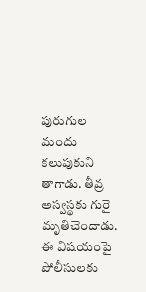పురుగుల మందు కలుపుకుని తాగాడు. తీవ్ర అస్వస్థకు గురై మృతిచెందాడు. ఈ విషయంపై పోలీసులకు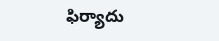ఫిర్యాదు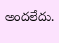అందలేదు.